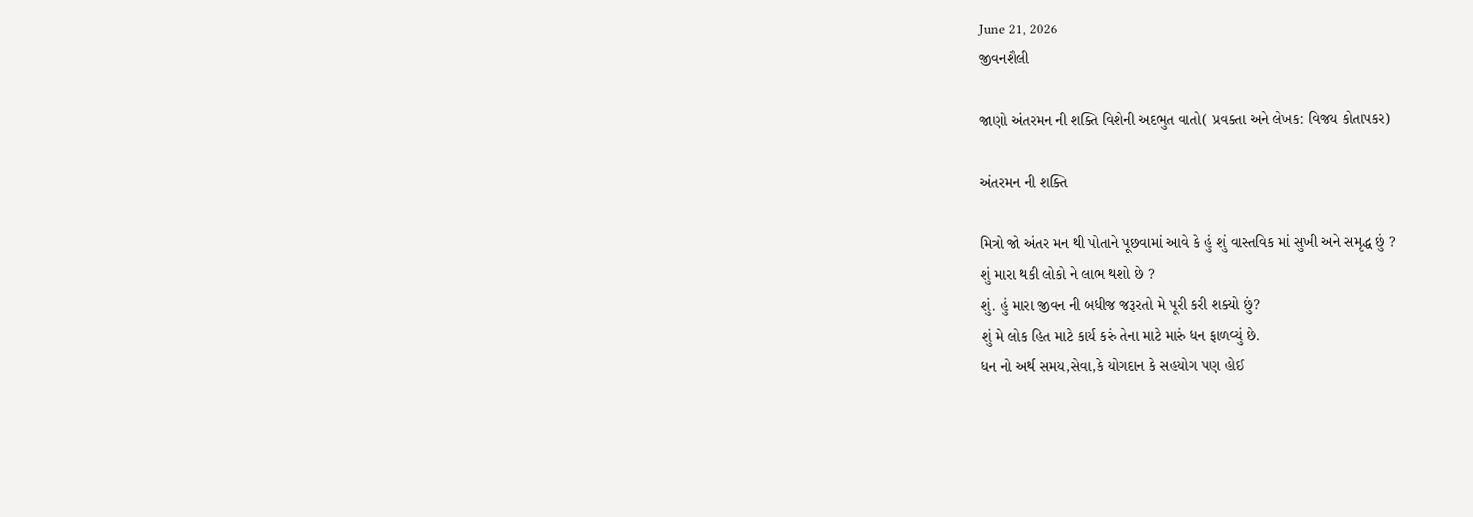June 21, 2026
જીવનશૈલી

જાણો અંતરમન ની શક્તિ વિશેની અદભુત વાતો( પ્રવક્તા અને લેખક: વિજય કોતાપકર)

અંતરમન ની શક્તિ

મિત્રો જો અંતર મન થી પોતાને પૂછવામાં આવે કે હું શું વાસ્તવિક માં સુખી અને સમૃદ્ધ છું ?
શું મારા થકી લોકો ને લાભ થશો છે ?
શું. હું મારા જીવન ની બધીજ જરૂરતો મે પૂરી કરી શક્યો છું?
શું મે લોક હિત માટે કાર્ય કરું તેના માટે મારું ધન ફાળવ્યું છે.
ધન નો અર્થ સમય,સેવા,કે યોગદાન કે સહયોગ પણ હોઈ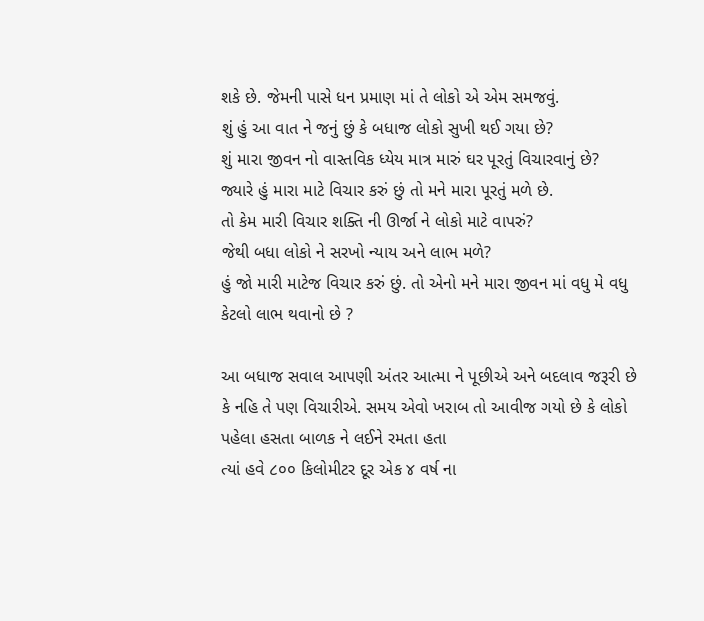શકે છે. જેમની પાસે ધન પ્રમાણ માં તે લોકો એ એમ સમજવું.
શું હું આ વાત ને જનું છું કે બધાજ લોકો સુખી થઈ ગયા છે?
શું મારા જીવન નો વાસ્તવિક ધ્યેય માત્ર મારું ઘર પૂરતું વિચારવાનું છે?
જ્યારે હું મારા માટે વિચાર કરું છું તો મને મારા પૂરતું મળે છે.
તો કેમ મારી વિચાર શક્તિ ની ઊર્જા ને લોકો માટે વાપરું?
જેથી બધા લોકો ને સરખો ન્યાય અને લાભ મળે?
હું જો મારી માટેજ વિચાર કરું છું. તો એનો મને મારા જીવન માં વધુ મે વધુ કેટલો લાભ થવાનો છે ?

આ બધાજ સવાલ આપણી અંતર આત્મા ને પૂછીએ અને બદલાવ જરૂરી છે કે નહિ તે પણ વિચારીએ. સમય એવો ખરાબ તો આવીજ ગયો છે કે લોકો પહેલા હસતા બાળક ને લઈને રમતા હતા
ત્યાં હવે ૮૦૦ કિલોમીટર દૂર એક ૪ વર્ષ ના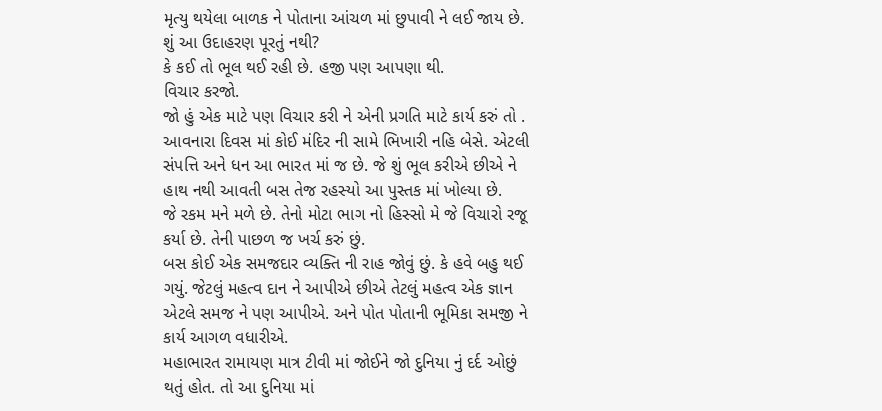મૃત્યુ થયેલા બાળક ને પોતાના આંચળ માં છુપાવી ને લઈ જાય છે.
શું આ ઉદાહરણ પૂરતું નથી?
કે કઈ તો ભૂલ થઈ રહી છે. હજી પણ આપણા થી.
વિચાર કરજો.
જો હું એક માટે પણ વિચાર કરી ને એની પ્રગતિ માટે કાર્ય કરું તો .
આવનારા દિવસ માં કોઈ મંદિર ની સામે ભિખારી નહિ બેસે. એટલી
સંપત્તિ અને ધન આ ભારત માં જ છે. જે શું ભૂલ કરીએ છીએ ને હાથ નથી આવતી બસ તેજ રહસ્યો આ પુસ્તક માં ખોલ્યા છે.
જે રકમ મને મળે છે. તેનો મોટા ભાગ નો હિસ્સો મે જે વિચારો રજૂ કર્યા છે. તેની પાછળ જ ખર્ચ કરું છું.
બસ કોઈ એક સમજદાર વ્યક્તિ ની રાહ જોવું છું. કે હવે બહુ થઈ ગયું. જેટલું મહત્વ દાન ને આપીએ છીએ તેટલું મહત્વ એક જ્ઞાન એટલે સમજ ને પણ આપીએ. અને પોત પોતાની ભૂમિકા સમજી ને કાર્ય આગળ વધારીએ.
મહાભારત રામાયણ માત્ર ટીવી માં જોઈને જો દુનિયા નું દર્દ ઓછું થતું હોત. તો આ દુનિયા માં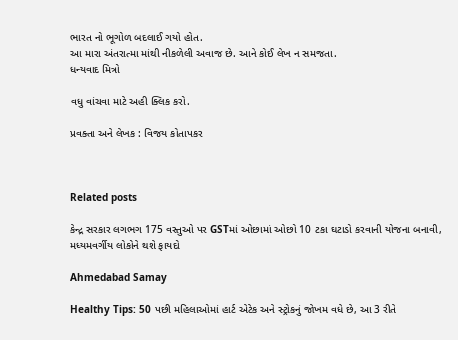ભારત નો ભૂગોળ બદલાઈ ગયો હોત.
આ મારા અંતરાત્મા માંથી નીકળેલી અવાજ છે. આને કોઈ લેખ ન સમજતા.
ધન્યવાદ મિત્રો

વધુ વાંચવા માટે અહી ક્લિક કરો.

પ્રવક્તા અને લેખક : વિજય કોતાપકર



Related posts

કેન્દ્ર સરકાર લગભગ 175 વસ્તુઓ પર GSTમાં ઓછામાં ઓછો 10 ટકા ઘટાડો કરવાની યોજના બનાવી, મધ્યમવર્ગીય લોકોને થશે ફાયદો

Ahmedabad Samay

Healthy Tips: 50 પછી મહિલાઓમાં હાર્ટ એટેક અને સ્ટ્રોકનું જોખમ વધે છે, આ 3 રીતે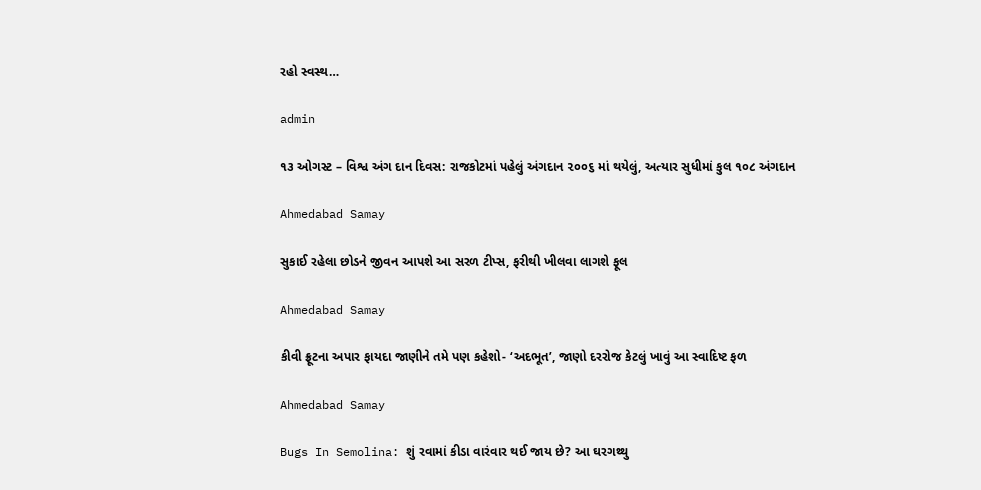રહો સ્વસ્થ…

admin

૧૩ ઓગસ્ટ – વિશ્વ અંગ દાન દિવસ: રાજકોટમાં પહેલું અંગદાન ૨૦૦૬ માં થયેલું, અત્યાર સુધીમાં કુલ ૧૦૮ અંગદાન

Ahmedabad Samay

સુકાઈ રહેલા છોડને જીવન આપશે આ સરળ ટીપ્સ, ફરીથી ખીલવા લાગશે ફૂલ

Ahmedabad Samay

કીવી ફ્રૂટના અપાર ફાયદા જાણીને તમે પણ કહેશો- ‘અદભૂત’, જાણો દરરોજ કેટલું ખાવું આ સ્વાદિષ્ટ ફળ

Ahmedabad Samay

Bugs In Semolina: શું રવામાં કીડા વારંવાર થઈ જાય છે? આ ઘરગથ્થુ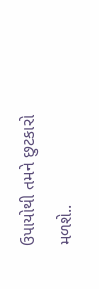ઉપાયોથી તમને છુટકારો મળશે..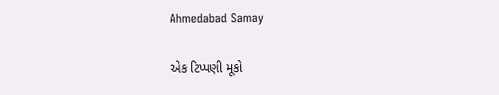Ahmedabad Samay

એક ટિપ્પણી મૂકો